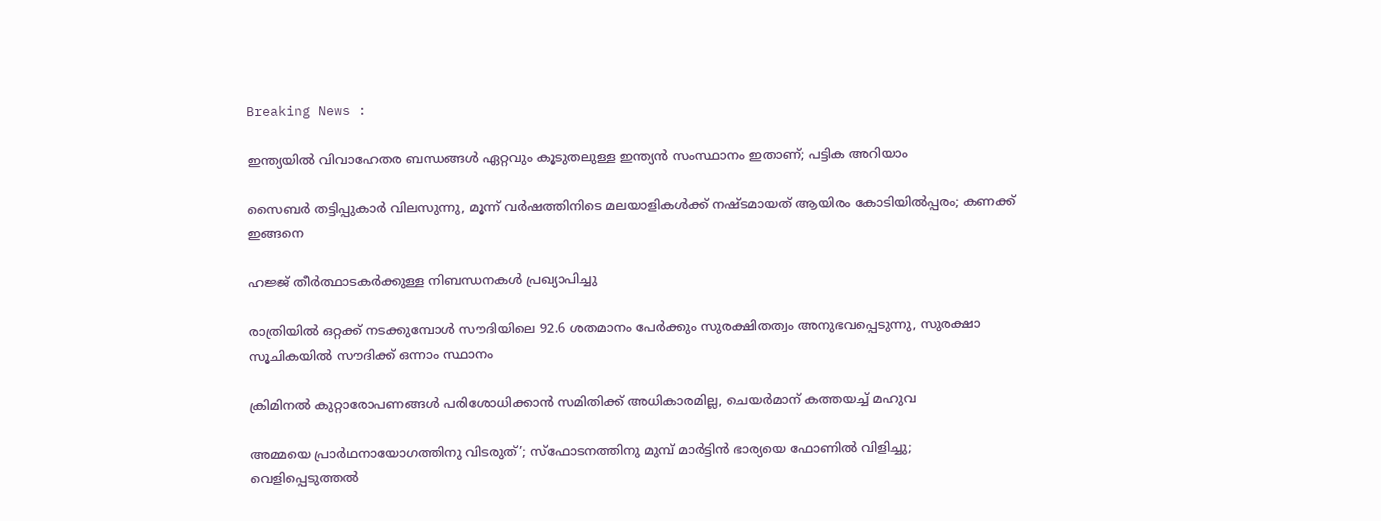Breaking News :

ഇന്ത്യയില്‍ വിവാഹേതര ബന്ധങ്ങള്‍ ഏറ്റവും കൂടുതലുള്ള ഇന്ത്യന്‍ സംസ്ഥാനം ഇതാണ്; പട്ടിക അറിയാം

സൈബര്‍ തട്ടിപ്പുകാര്‍ വിലസുന്നു, മൂന്ന് വര്‍ഷത്തിനിടെ മലയാളികള്‍ക്ക് നഷ്ടമായത് ആയിരം കോടിയില്‍പ്പരം; കണക്ക് ഇങ്ങനെ

ഹജ്ജ് തീർത്ഥാടകർക്കുള്ള നിബന്ധനകൾ പ്രഖ്യാപിച്ചു

രാത്രിയിൽ ഒറ്റക്ക് നടക്കുമ്പോൾ സൗദിയിലെ 92.6 ശതമാനം പേർക്കും സുരക്ഷിതത്വം അനുഭവപ്പെടുന്നു, സുരക്ഷാ സൂചികയിൽ സൗദിക്ക് ഒന്നാം സ്ഥാനം

ക്രിമിനല്‍ കുറ്റാരോപണങ്ങള്‍ പരിശോധിക്കാന്‍ സമിതിക്ക്‌ അധികാരമില്ല, ചെയര്‍മാന്‌ കത്തയച്ച് മഹുവ

അമ്മയെ പ്രാര്‍ഥനായോഗത്തിനു വിടരുത്’; സ്‌ഫോടനത്തിനു മുമ്പ് മാര്‍ട്ടിന്‍ ഭാര്യയെ ഫോണില്‍ വിളിച്ചു; വെളിപ്പെടുത്തല്‍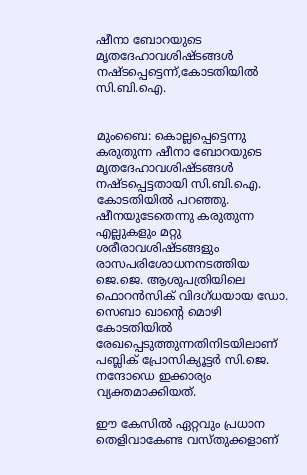ഷീനാ ബോറയുടെ മൃതദേഹാവശിഷ്ടങ്ങള്‍ നഷ്ടപ്പെട്ടെന്ന്‍,കോടതിയില്‍ സി.ബി.ഐ.


മുംബൈ: കൊല്ലപ്പെട്ടെന്നു കരുതുന്ന ഷീനാ ബോറയുടെ മൃതദേഹാവശിഷ്ടങ്ങള്‍ നഷ്ടപ്പെട്ടതായി സി.ബി.ഐ. കോടതിയില്‍ പറഞ്ഞു. ഷീനയുടേതെന്നു കരുതുന്ന എല്ലുകളും മറ്റു ശരീരാവശിഷ്ടങ്ങളും രാസപരിശോധനനടത്തിയ ജെ.ജെ. ആശുപത്രിയിലെ ഫൊറന്‍സിക് വിദഗ്ധയായ ഡോ. സെബാ ഖാന്റെ മൊഴി കോടതിയില്‍ രേഖപ്പെടുത്തുന്നതിനിടയിലാണ് പബ്ലിക് പ്രോസിക്യൂട്ടര്‍ സി.ജെ. നന്ദോഡെ ഇക്കാര്യം വ്യക്തമാക്കിയത്.

ഈ കേസില്‍ ഏറ്റവും പ്രധാന തെളിവാകേണ്ട വസ്തുക്കളാണ്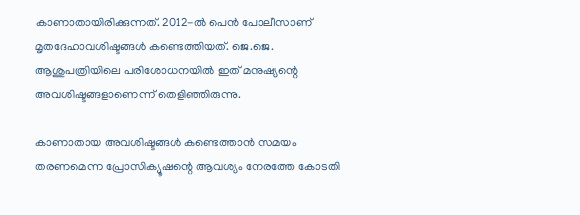കാണാതായിരിക്കുന്നത്. 2012-ല്‍ പെന്‍ പോലീസാണ് മൃതദേഹാവശിഷ്ടങ്ങള്‍ കണ്ടെത്തിയത്. ജെ.ജെ. ആശുപത്രിയിലെ പരിശോധനയില്‍ ഇത് മനുഷ്യന്റെ അവശിഷ്ടങ്ങളാണെന്ന് തെളിഞ്ഞിരുന്നു.

കാണാതായ അവശിഷ്ടങ്ങള്‍ കണ്ടെത്താന്‍ സമയം തരണമെന്ന പ്രോസിക്യൂഷന്റെ ആവശ്യം നേരത്തേ കോടതി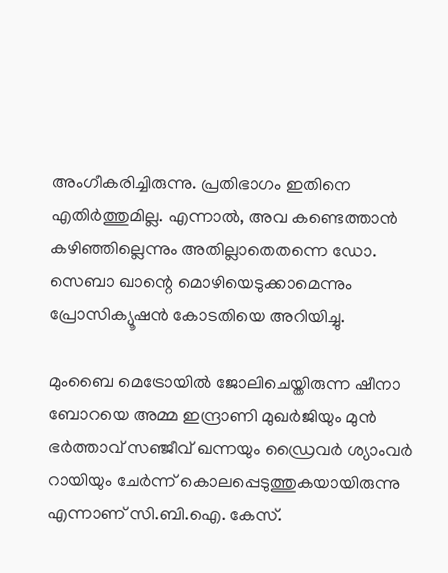അംഗീകരിച്ചിരുന്നു. പ്രതിഭാഗം ഇതിനെ എതിര്‍ത്തുമില്ല. എന്നാല്‍, അവ കണ്ടെത്താന്‍ കഴിഞ്ഞില്ലെന്നും അതില്ലാതെതന്നെ ഡോ. സെബാ ഖാന്റെ മൊഴിയെടുക്കാമെന്നും പ്രോസിക്യൂഷന്‍ കോടതിയെ അറിയിച്ചു.

മുംബൈ മെട്രോയില്‍ ജോലിചെയ്തിരുന്ന ഷീനാ ബോറയെ അമ്മ ഇന്ദ്രാണി മുഖര്‍ജിയും മുന്‍ ഭര്‍ത്താവ് സഞ്ജീവ് ഖന്നയും ഡ്രൈവര്‍ ശ്യാംവര്‍ റായിയും ചേര്‍ന്ന് കൊലപ്പെടുത്തുകയായിരുന്നു എന്നാണ് സി.ബി.ഐ. കേസ്.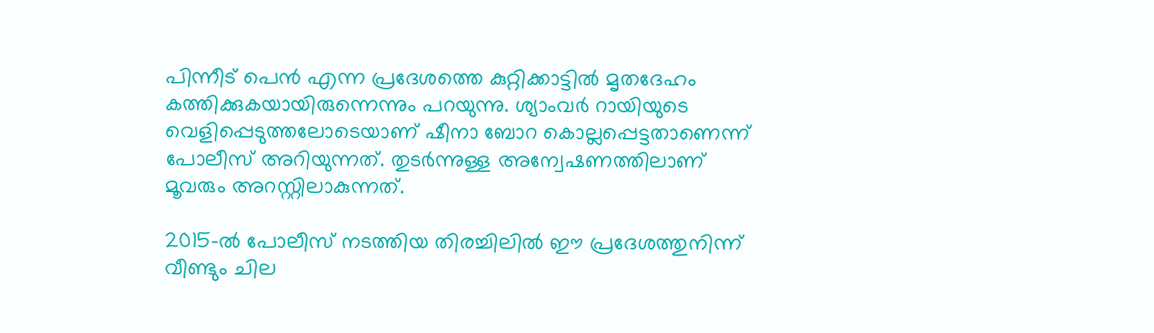പിന്നീട് പെന്‍ എന്ന പ്രദേശത്തെ കുറ്റിക്കാട്ടില്‍ മൃതദേഹം കത്തിക്കുകയായിരുന്നെന്നും പറയുന്നു. ശ്യാംവര്‍ റായിയുടെ വെളിപ്പെടുത്തലോടെയാണ് ഷീനാ ബോറ കൊല്ലപ്പെട്ടതാണെന്ന് പോലീസ് അറിയുന്നത്. തുടര്‍ന്നുള്ള അന്വേഷണത്തിലാണ് മൂവരും അറസ്റ്റിലാകുന്നത്.

2015-ല്‍ പോലീസ് നടത്തിയ തിരച്ചിലില്‍ ഈ പ്രദേശത്തുനിന്ന് വീണ്ടും ചില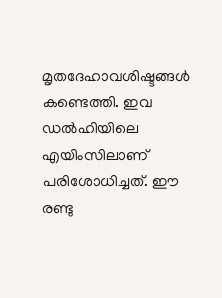മൃതദേഹാവശിഷ്ടങ്ങള്‍ കണ്ടെത്തി. ഇവ ഡല്‍ഹിയിലെ എയിംസിലാണ് പരിശോധിച്ചത്. ഈ രണ്ടു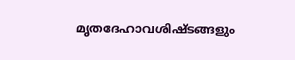മൃതദേഹാവശിഷ്ടങ്ങളും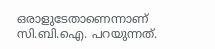ഒരാളുടേതാണെന്നാണ് സി.ബി.ഐ. പറയുന്നത്.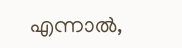എന്നാല്‍,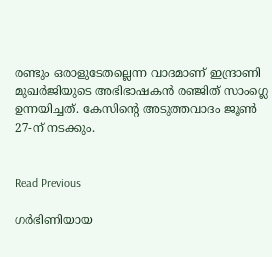രണ്ടും ഒരാളുടേതല്ലെന്ന വാദമാണ് ഇന്ദ്രാണി മുഖര്‍ജിയുടെ അഭിഭാഷകന്‍ രഞ്ജിത് സാംഗ്ലെ ഉന്നയിച്ചത്. കേസിന്റെ അടുത്തവാദം ജൂണ്‍ 27-ന് നടക്കും.


Read Previous

ഗർഭിണിയായ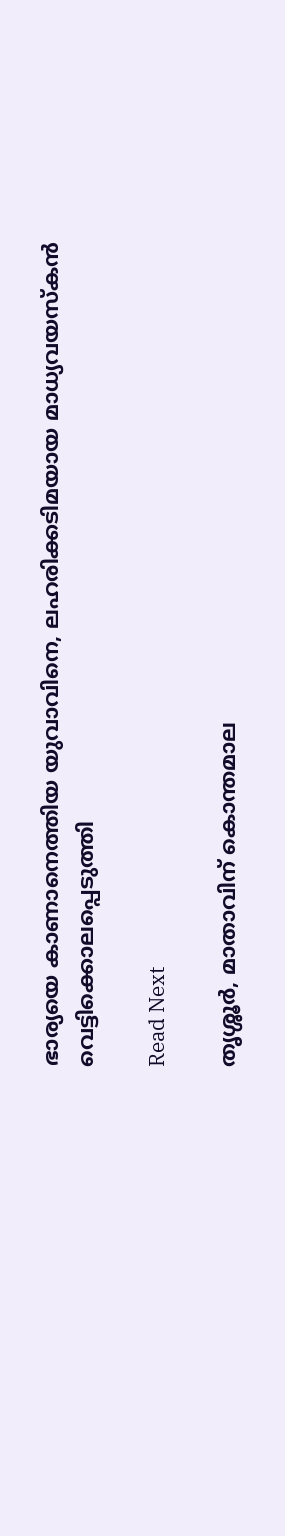ഭാര്യയെ കാണാനെത്തിയ യുവാവിനെ, ലഹരിക്കടിമയായ മാധ്യവയസ്കൻ വെട്ടിക്കൊലപ്പെടുത്തി

Read Next

തൃശ്ശൂർ, മാതാവിന് കൊന്തമാല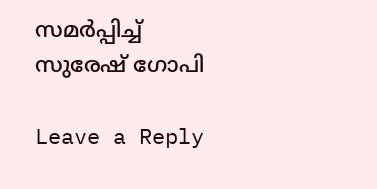സമർപ്പിച്ച് സുരേഷ് ഗോപി

Leave a Reply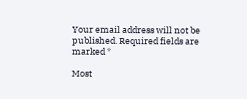Your email address will not be published. Required fields are marked *

Most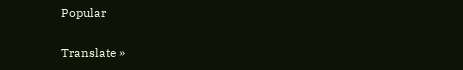Popular

Translate »